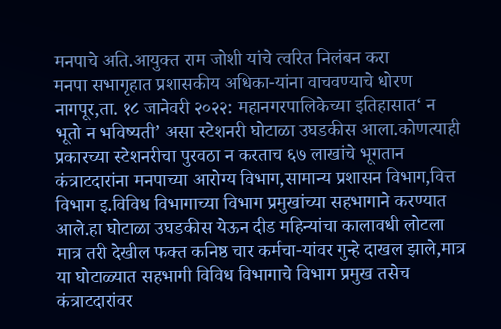मनपाचे अति.आयुक्त राम जोशी यांचे त्वरित निलंबन करा
मनपा सभागृहात प्रशासकीय अधिका-यांना वाचवण्याचे धोरण
नागपूर,ता. १८ जानेवरी २०२२: महानगरपालिकेच्या इतिहासात‘ न भूतो न भविष्यती’ असा स्टेशनरी घोटाळा उघडकीस आला.कोणत्याही प्रकारच्या स्टेशनरीचा पुरवठा न करताच ६७ लाखांचे भूगतान कंत्राटदारांना मनपाच्या आरोग्य विभाग,सामान्य प्रशासन विभाग,वित्त विभाग इ.विविध विभागाच्या विभाग प्रमुखांच्या सहभागाने करण्यात आले.हा घोटाळा उघडकीस येऊन दीड महिन्यांचा कालावधी लोटला मात्र तरी देखील फक्त कनिष्ठ चार कर्मचा-यांवर गुन्हे दाखल झाले,मात्र या घोटाळ्यात सहभागी विविध विभागाचे विभाग प्रमुख तसेच कंत्राटदारांवर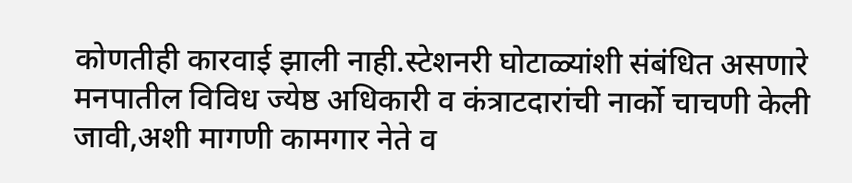कोणतीही कारवाई झाली नाही.स्टेशनरी घोटाळ्यांशी संबंधित असणारे मनपातील विविध ज्येष्ठ अधिकारी व कंत्राटदारांची नार्को चाचणी केली जावी,अशी मागणी कामगार नेते व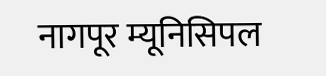नागपूर म्यूनिसिपल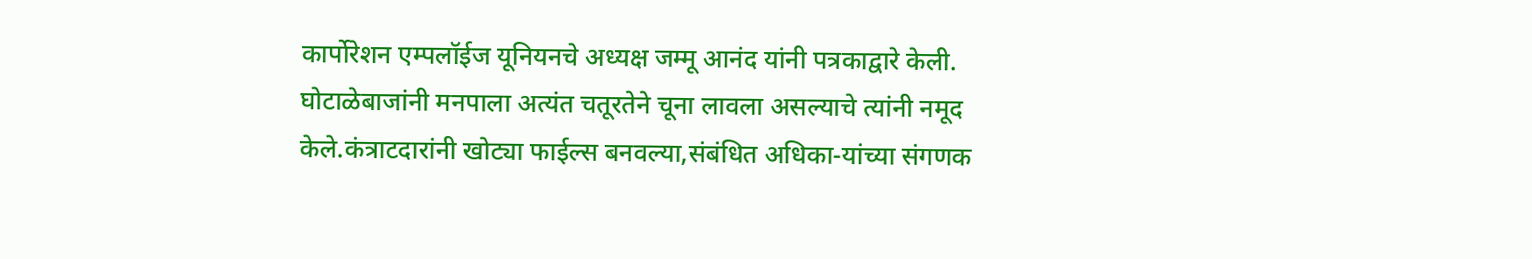कार्पोरेशन एम्पलॉईज यूनियनचे अध्यक्ष जम्मू आनंद यांनी पत्रकाद्वारे केली.
घोटाळेबाजांनी मनपाला अत्यंत चतूरतेने चूना लावला असल्याचे त्यांनी नमूद केले.कंत्राटदारांनी खोट्या फाईल्स बनवल्या,संबंधित अधिका-यांच्या संगणक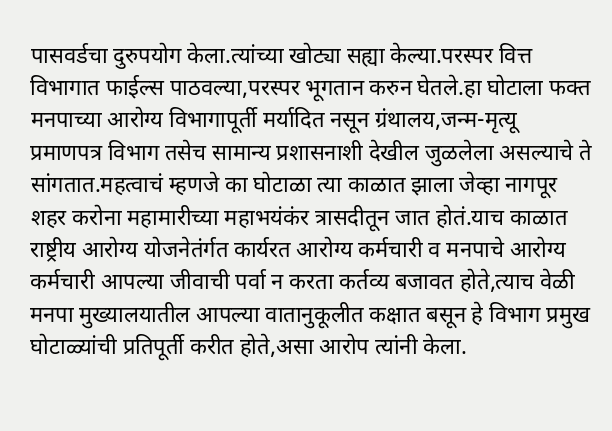पासवर्डचा दुरुपयोग केला.त्यांच्या खोट्या सह्या केल्या.परस्पर वित्त विभागात फाईल्स पाठवल्या,परस्पर भूगतान करुन घेतले.हा घोटाला फक्त मनपाच्या आरोग्य विभागापूर्ती मर्यादित नसून ग्रंथालय,जन्म-मृत्यू प्रमाणपत्र विभाग तसेच सामान्य प्रशासनाशी देखील जुळलेला असल्याचे ते सांगतात.महत्वाचं म्हणजे का घोटाळा त्या काळात झाला जेव्हा नागपूर शहर करोना महामारीच्या महाभयंकंर त्रासदीतून जात होतं.याच काळात राष्ट्रीय आरोग्य योजनेतंर्गत कार्यरत आरोग्य कर्मचारी व मनपाचे आरोग्य कर्मचारी आपल्या जीवाची पर्वा न करता कर्तव्य बजावत होते,त्याच वेळी मनपा मुख्यालयातील आपल्या वातानुकूलीत कक्षात बसून हे विभाग प्रमुख घोटाळ्यांची प्रतिपूर्ती करीत होते,असा आरोप त्यांनी केला.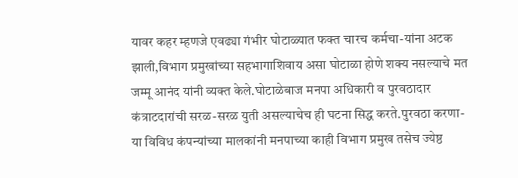यावर कहर म्हणजे एवढ्या गंभीर घोटाळ्यात फक्त चारच कर्मचा-यांना अटक झाली,विभाग प्रमुखांच्या सहभागाशिवाय असा घोटाळा होणे शक्य नसल्याचे मत जम्मू आनंद यांनी व्यक्त केले.घोटाळेबाज मनपा अधिकारी व पुरवठादार कंत्राटदारांची सरळ-सरळ युती असल्याचेच ही घटना सिद्ध करते.पुरवठा करणा-या विविध कंपन्यांच्या मालकांनी मनपाच्या काही विभाग प्रमुख तसेच ज्येष्ठ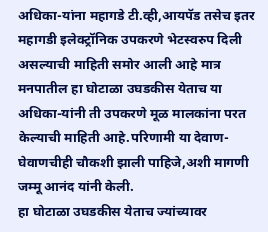अधिका-यांना महागडे टी.व्ही,आयपॅड तसेच इतर महागडी इलेक्ट्रॉनिक उपकरणे भेटस्वरुप दिली असल्याची माहिती समोर आली आहे मात्र मनपातील हा घोटाळा उघडकीस येताच या अधिका-यांनी ती उपकरणे मूळ मालकांना परत केल्याची माहिती आहे.परिणामी या देवाण-घेवाणचीही चौकशी झाली पाहिजे,अशी मागणी जम्मू आनंद यांनी केली.
हा घोटाळा उघडकीस येताच ज्यांच्यावर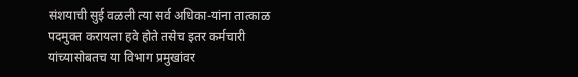संशयाची सुई वळली त्या सर्व अधिका-यांना तात्काळ पदमुक्त करायला हवे होते तसेच इतर कर्मचारी यांच्यासोबतच या विभाग प्रमुखांवर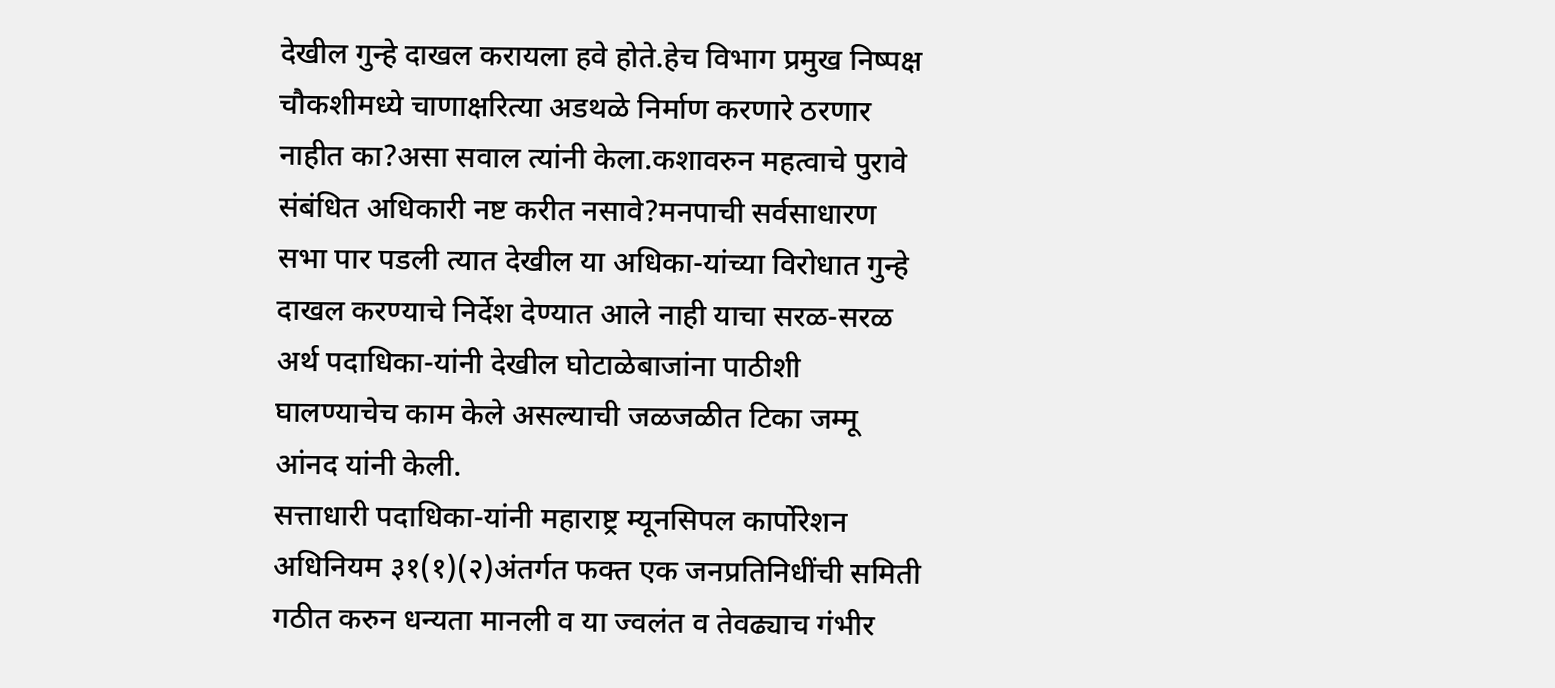देखील गुन्हे दाखल करायला हवे होते.हेच विभाग प्रमुख निष्पक्ष चौकशीमध्ये चाणाक्षरित्या अडथळे निर्माण करणारे ठरणार नाहीत का?असा सवाल त्यांनी केला.कशावरुन महत्वाचे पुरावे संबंधित अधिकारी नष्ट करीत नसावे?मनपाची सर्वसाधारण सभा पार पडली त्यात देखील या अधिका-यांच्या विरोधात गुन्हे दाखल करण्याचे निर्देश देण्यात आले नाही याचा सरळ-सरळ अर्थ पदाधिका-यांनी देखील घोटाळेबाजांना पाठीशी घालण्याचेच काम केले असल्याची जळजळीत टिका जम्मू आंनद यांनी केली.
सत्ताधारी पदाधिका-यांनी महाराष्ट्र म्यूनसिपल कार्पोरेशन अधिनियम ३१(१)(२)अंतर्गत फक्त एक जनप्रतिनिधींची समिती गठीत करुन धन्यता मानली व या ज्वलंत व तेवढ्याच गंभीर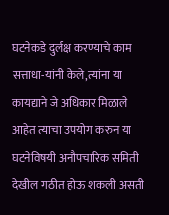घटनेकडे दुर्लक्ष करण्याचे काम सत्ताधा-यांनी केले,त्यांना या कायद्याने जे अधिकार मिळाले आहेत त्याचा उपयोग करुन या घटनेविषयी अनौपचारिक समिती देखील गठीत होऊ शकली असती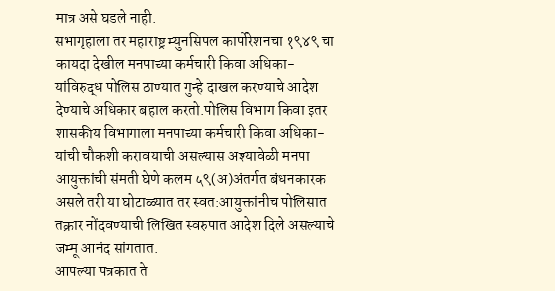मात्र असे घडले नाही.
सभागृहाला तर महाराष्ट्र म्युनसिपल कार्पोरेशनचा १९४९ चा कायदा देखील मनपाच्या कर्मचारी किवा अधिका-यांविरुद्ध पोलिस ठाण्यात गुन्हे दाखल करण्याचे आदेश देण्याचे अधिकार बहाल करतो.पोलिस विभाग किवा इतर शासकीय विभागाला मनपाच्या कर्मचारी किवा अधिका-यांची चौकशी करावयाची असल्यास अश्यावेळी मनपा आयुक्तांची संमती घेणे कलम ५९(अ)अंतर्गत बंधनकारक असले तरी या घोटाळ्यात तर स्वत:आयुक्तांनीच पोलिसात तक्रार नोंदवण्याची लिखित स्वरुपात आदेश दिले असल्याचे जम्मू आनंद सांगतात.
आपल्या पत्रकात ते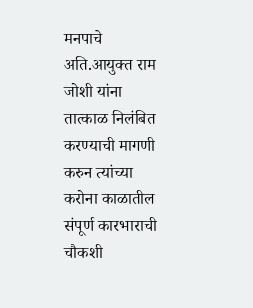मनपाचे अति.आयुक्त राम जोशी यांना तात्काळ निलंबित करण्याची मागणी करुन त्यांच्या करोना काळातील संपूर्ण कारभाराची चौकशी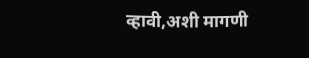व्हावी,अशी मागणी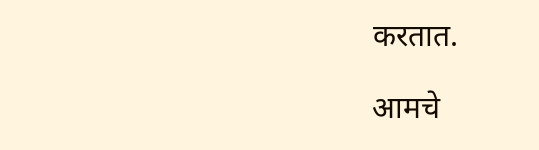करतात.

आमचे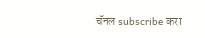चॅनल subscribe करा